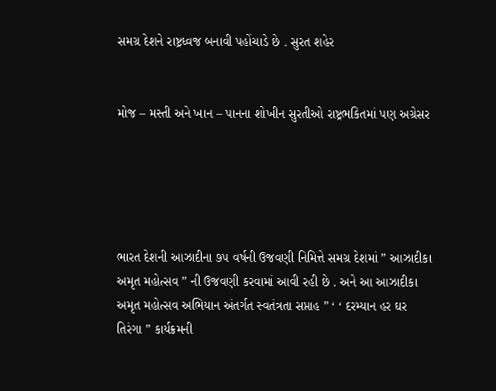સમગ્ર દેશને રાષ્ટ્રધ્વજ બનાવી પહોંચાડે છે . સુરત શહેર


મોજ – મસ્તી અને ખાન – પાનના શોખીન સુરતીઓ રાષ્ટ્રભકિતમાં પણ અગ્રેસર





ભારત દેશની આઝાદીના ૭૫ વર્ષની ઉજવણી નિમિત્તે સમગ્ર દેશમાં ” આઝાદીકા અમૃત મહોત્સવ ” ની ઉજવણી કરવામાં આવી રહી છે . અને આ આઝાદીકા અમૃત મહોત્સવ અભિયાન અંતર્ગત સ્વતંત્રતા સપ્તાહ ” ‘ ‘ દરમ્યાન હર ઘર તિરંગા ” કાર્યક્રમની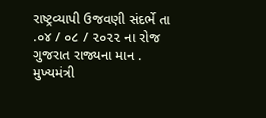રાષ્ટ્રવ્યાપી ઉજવણી સંદર્ભે તા .૦૪ / ૦૮ / ૨૦૨૨ ના રોજ ગુજરાત રાજ્યના માન . મુખ્યમંત્રી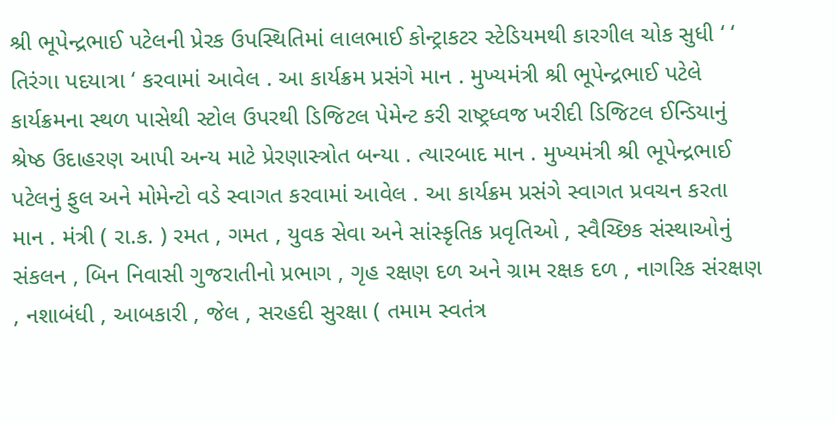શ્રી ભૂપેન્દ્રભાઈ પટેલની પ્રેરક ઉપસ્થિતિમાં લાલભાઈ કોન્ટ્રાકટર સ્ટેડિયમથી કારગીલ ચોક સુધી ‘ ‘ તિરંગા પદયાત્રા ‘ કરવામાં આવેલ . આ કાર્યક્રમ પ્રસંગે માન . મુખ્યમંત્રી શ્રી ભૂપેન્દ્રભાઈ પટેલે કાર્યક્રમના સ્થળ પાસેથી સ્ટોલ ઉપરથી ડિજિટલ પેમેન્ટ કરી રાષ્ટ્રધ્વજ ખરીદી ડિજિટલ ઈન્ડિયાનું શ્રેષ્ઠ ઉદાહરણ આપી અન્ય માટે પ્રેરણાસ્ત્રોત બન્યા . ત્યારબાદ માન . મુખ્યમંત્રી શ્રી ભૂપેન્દ્રભાઈ પટેલનું ફુલ અને મોમેન્ટો વડે સ્વાગત કરવામાં આવેલ . આ કાર્યક્રમ પ્રસંગે સ્વાગત પ્રવચન કરતા માન . મંત્રી ( રા.ક. ) રમત , ગમત , યુવક સેવા અને સાંસ્કૃતિક પ્રવૃતિઓ , સ્વૈચ્છિક સંસ્થાઓનું સંકલન , બિન નિવાસી ગુજરાતીનો પ્રભાગ , ગૃહ રક્ષણ દળ અને ગ્રામ રક્ષક દળ , નાગરિક સંરક્ષણ , નશાબંધી , આબકારી , જેલ , સરહદી સુરક્ષા ( તમામ સ્વતંત્ર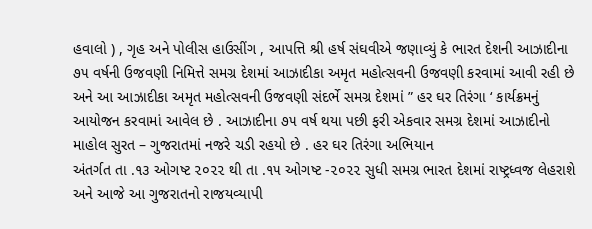હવાલો ) , ગૃહ અને પોલીસ હાઉસીંગ , આપત્તિ શ્રી હર્ષ સંઘવીએ જણાવ્યું કે ભારત દેશની આઝાદીના ૭૫ વર્ષની ઉજવણી નિમિત્તે સમગ્ર દેશમાં આઝાદીકા અમૃત મહોત્સવની ઉજવણી કરવામાં આવી રહી છે અને આ આઝાદીકા અમૃત મહોત્સવની ઉજવણી સંદર્ભે સમગ્ર દેશમાં ” હર ઘર તિરંગા ‘ કાર્યક્રમનું આયોજન કરવામાં આવેલ છે . આઝાદીના ૭૫ વર્ષ થયા પછી ફરી એકવાર સમગ્ર દેશમાં આઝાદીનો માહોલ સુરત – ગુજરાતમાં નજરે ચડી રહયો છે . હર ઘર તિરંગા અભિયાન
અંતર્ગત તા .૧૩ ઓગષ્ટ ૨૦૨૨ થી તા .૧૫ ઓગષ્ટ -૨૦૨૨ સુધી સમગ્ર ભારત દેશમાં રાષ્ટ્રધ્વજ લેહરાશે અને આજે આ ગુજરાતનો રાજયવ્યાપી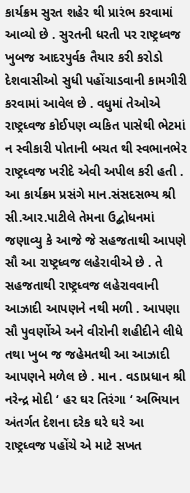કાર્યક્રમ સુરત શહેર થી પ્રારંભ કરવામાં આવ્યો છે . સુરતની ધરતી પર રાષ્ટ્રધ્વજ ખુબજ આદરપુર્વક તૈયાર કરી કરોડો દેશવાસીઓ સુધી પહોંચાડવાની કામગીરી કરવામાં આવેલ છે . વધુમાં તેઓએ રાષ્ટ્રધ્વજ કોઈપણ વ્યકિત પાસેથી ભેટમાં ન સ્વીકારી પોતાની બચત થી સ્વભાનભેર રાષ્ટ્રધ્વજ ખરીદે એવી અપીલ કરી હતી . આ કાર્યક્રમ પ્રસંગે માન.સંસદસભ્ય શ્રી સી.આર.પાટીલે તેમના ઉદ્બોધનમાં જણાવ્યુ કે આજે જે સહજતાથી આપણે સૌ આ રાષ્ટ્રધ્વજ લહેરાવીએ છે . તે સહજતાથી રાષ્ટ્રધ્વજ લહેરાવવાની આઝાદી આપણને નથી મળી . આપણા સૌ પુવર્ણોએ અને વીરોની શહીદીને લીધે તથા ખુબ જ જહેમતથી આ આઝાદી આપણને મળેલ છે . માન . વડાપ્રધાન શ્રી નરેન્દ્ર મોદી ‘ હર ઘર તિરંગા ‘ અભિયાન અંતર્ગત દેશના દરેક ઘરે ઘરે આ રાષ્ટ્રધ્વજ પહોંચે એ માટે સખત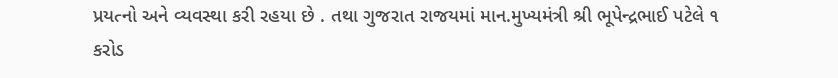પ્રયત્નો અને વ્યવસ્થા કરી રહયા છે . તથા ગુજરાત રાજયમાં માન.મુખ્યમંત્રી શ્રી ભૂપેન્દ્રભાઈ પટેલે ૧ કરોડ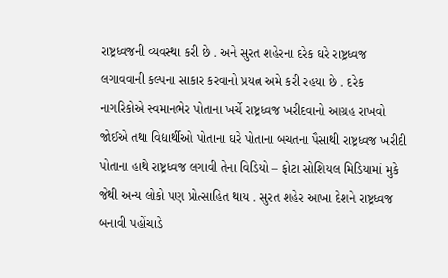રાષ્ટ્રધ્વજની વ્યવસ્થા કરી છે . અને સુરત શહેરના દરેક ઘરે રાષ્ટ્રધ્વજ લગાવવાની કલ્પના સાકાર કરવાનો પ્રયત્ન અમે કરી રહયા છે . દરેક નાગરિકોએ સ્વમાનભેર પોતાના ખર્ચે રાષ્ટ્રધ્વજ ખરીદવાનો આગ્રહ રાખવો જોઈએ તથા વિદ્યાર્થીઓ પોતાના ઘરે પોતાના બચતના પૈસાથી રાષ્ટ્રધ્વજ ખરીદી પોતાના હાથે રાષ્ટ્રધ્વજ લગાવી તેના વિડિયો – ફોટા સોશિયલ મિડિયામાં મુકે જેથી અન્ય લોકો પણ પ્રોત્સાહિત થાય . સુરત શહેર આખા દેશને રાષ્ટ્રધ્વજ બનાવી પહોંચાડે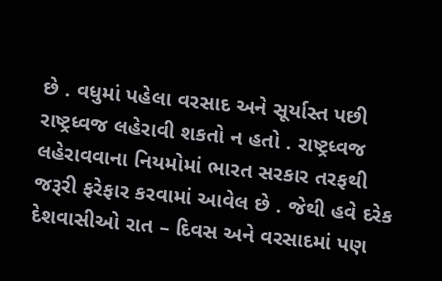છે . વધુમાં પહેલા વરસાદ અને સૂર્યાસ્ત પછી રાષ્ટ્રધ્વજ લહેરાવી શકતો ન હતો . રાષ્ટ્રધ્વજ લહેરાવવાના નિયમોમાં ભારત સરકાર તરફથી જરૂરી ફરેફાર કરવામાં આવેલ છે . જેથી હવે દરેક દેશવાસીઓ રાત – દિવસ અને વરસાદમાં પણ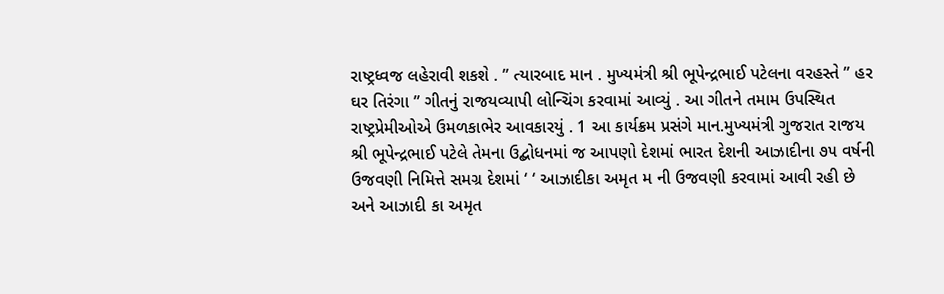રાષ્ટ્રધ્વજ લહેરાવી શકશે . ” ત્યારબાદ માન . મુખ્યમંત્રી શ્રી ભૂપેન્દ્રભાઈ પટેલના વરહસ્તે ” હર ઘર તિરંગા ” ગીતનું રાજયવ્યાપી લોન્ચિંગ કરવામાં આવ્યું . આ ગીતને તમામ ઉપસ્થિત રાષ્ટ્રપ્રેમીઓએ ઉમળકાભેર આવકારયું . 1 આ કાર્યક્રમ પ્રસંગે માન.મુખ્યમંત્રી ગુજરાત રાજય શ્રી ભૂપેન્દ્રભાઈ પટેલે તેમના ઉદ્બોધનમાં જ આપણો દેશમાં ભારત દેશની આઝાદીના ૭૫ વર્ષની ઉજવણી નિમિત્તે સમગ્ર દેશમાં ‘ ‘ આઝાદીકા અમૃત મ ની ઉજવણી કરવામાં આવી રહી છે અને આઝાદી કા અમૃત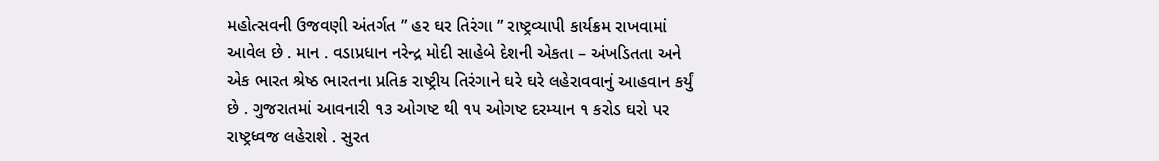મહોત્સવની ઉજવણી અંતર્ગત ” હર ઘર તિરંગા ” રાષ્ટ્રવ્યાપી કાર્યક્રમ રાખવામાં આવેલ છે . માન . વડાપ્રધાન નરેન્દ્ર મોદી સાહેબે દેશની એકતા – અંખડિતતા અને એક ભારત શ્રેષ્ઠ ભારતના પ્રતિક રાષ્ટ્રીય તિરંગાને ઘરે ઘરે લહેરાવવાનું આહવાન કર્યું છે . ગુજરાતમાં આવનારી ૧૩ ઓગષ્ટ થી ૧૫ ઓગષ્ટ દરમ્યાન ૧ કરોડ ઘરો પર રાષ્ટ્રધ્વજ લહેરાશે . સુરત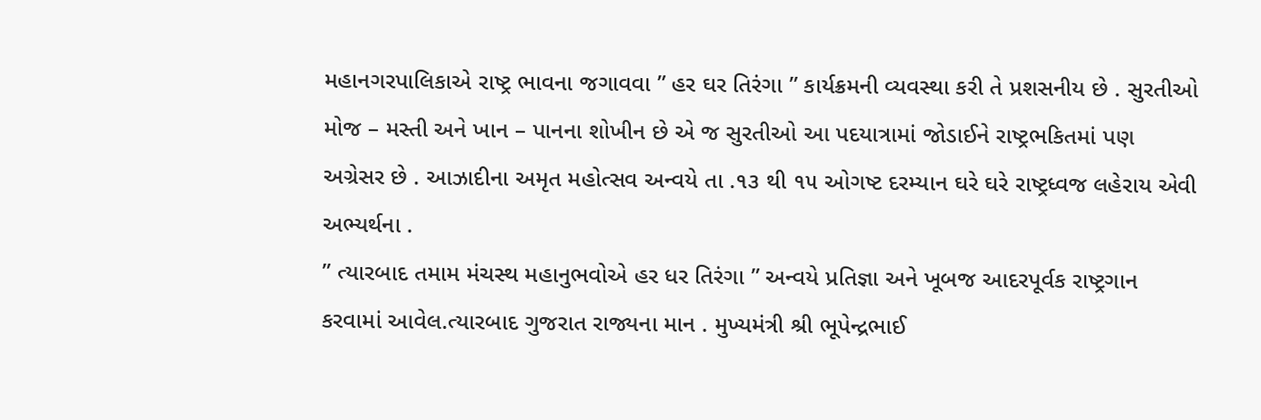મહાનગરપાલિકાએ રાષ્ટ્ર ભાવના જગાવવા ” હર ઘર તિરંગા ” કાર્યક્રમની વ્યવસ્થા કરી તે પ્રશસનીય છે . સુરતીઓ મોજ – મસ્તી અને ખાન – પાનના શોખીન છે એ જ સુરતીઓ આ પદયાત્રામાં જોડાઈને રાષ્ટ્રભકિતમાં પણ અગ્રેસર છે . આઝાદીના અમૃત મહોત્સવ અન્વયે તા .૧૩ થી ૧૫ ઓગષ્ટ દરમ્યાન ઘરે ઘરે રાષ્ટ્રધ્વજ લહેરાય એવી અભ્યર્થના .
” ત્યારબાદ તમામ મંચસ્થ મહાનુભવોએ હર ધર તિરંગા ” અન્વયે પ્રતિજ્ઞા અને ખૂબજ આદરપૂર્વક રાષ્ટ્રગાન કરવામાં આવેલ.ત્યારબાદ ગુજરાત રાજ્યના માન . મુખ્યમંત્રી શ્રી ભૂપેન્દ્રભાઈ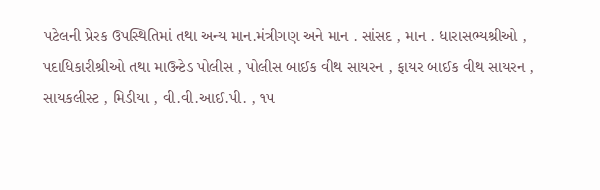પટેલની પ્રેરક ઉપસ્થિતિમાં તથા અન્ય માન.મંત્રીગણ અને માન . સાંસદ , માન . ધારાસભ્યશ્રીઓ , પદાધિકારીશ્રીઓ તથા માઉન્ટેડ પોલીસ , પોલીસ બાઈક વીથ સાયરન , ફાયર બાઈક વીથ સાયરન , સાયકલીસ્ટ , મિડીયા , વી.વી.આઈ.પી. , ૧૫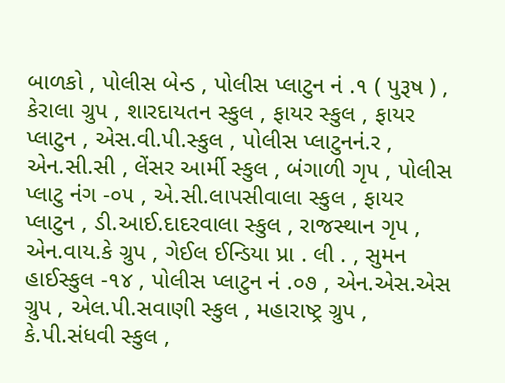બાળકો , પોલીસ બેન્ડ , પોલીસ પ્લાટુન નં .૧ ( પુરૂષ ) , કેરાલા ગ્રુપ , શારદાયતન સ્કુલ , ફાયર સ્કુલ , ફાયર પ્લાટુન , એસ.વી.પી.સ્કુલ , પોલીસ પ્લાટુનનં.ર , એન.સી.સી , લેંસર આર્મી સ્કુલ , બંગાળી ગૃપ , પોલીસ પ્લાટુ નંગ -૦૫ , એ.સી.લાપસીવાલા સ્કુલ , ફાયર પ્લાટુન , ડી.આઈ.દાદરવાલા સ્કુલ , રાજસ્થાન ગૃપ , એન.વાય.કે ગ્રુપ , ગેઈલ ઈન્ડિયા પ્રા . લી . , સુમન હાઈસ્કુલ -૧૪ , પોલીસ પ્લાટુન નં .૦૭ , એન.એસ.એસ ગ્રુપ , એલ.પી.સવાણી સ્કુલ , મહારાષ્ટ્ર ગ્રુપ , કે.પી.સંધવી સ્કુલ ,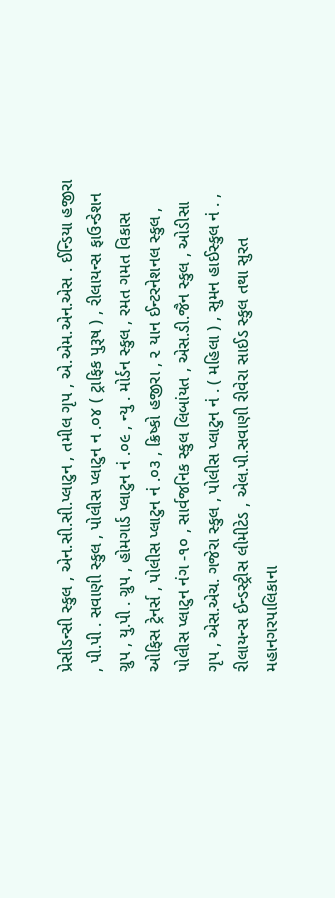પ્રેસીડન્સી સ્કુલ , એન.સી.સી.પ્લાટુન , તમીલ ગૃપ , એ.એમ.એન.એસ . ઈન્ડિયા હજીરા , પી.પી . સવાણી સ્કુલ , પોલીસ પ્લાટુન ન .૦૪ ( ટ્રાફિક પુરૂષ ) , રીલાયન્સ ફાઉન્ડેશન ગ્રુપ , યુ.પી . ગ્રુપ , હોમગાર્ડ પ્લાટુન નં .૦૯ , ન્યુ . મોર્ડન સ્કુલ , રમત ગમત વિકાસ ઓફિસ ટ્રેનર્સ , પોલીસ પ્લાટુન નં .૦૩ , ક્રિષ્કો હજીરા , ૨ યાન ઈન્ટરનેશનલ સ્કુલ , પોલીસ પ્લાટુન નંગ -૧૦ , સાર્વજનિક સ્કુલ લિબાંયત , એસ.ડી.જૈન સ્કુલ , ઓડીસા ગૃપ , એસ.એચ. ગજેરા સ્કુલ , પોલીસ પ્લાટુન નં . ( મહિલા ) , સુમન હાઈસ્કુલ નં . , રીલાયન્સ ઈન્ડસ્ટ્રીસ લીમીટેડ , એલ.પી.સવાણી રીવેરા સાઈડ સ્કુલ તથા સુરત મહાનગરપાલિકાના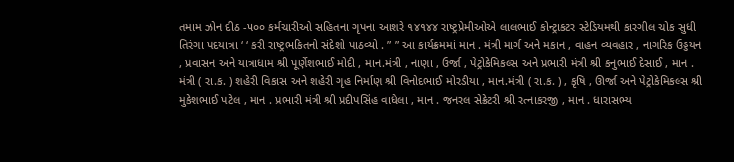તમામ ઝોન દીઠ -૫૦૦ કર્મચારીઓ સહિતના ગૃપના આશરે ૧૪૧૪૪ રાષ્ટ્રપ્રેમીઓએ લાલભાઈ કોન્ટ્રાકટર સ્ટેડિયમથી કારગીલ ચોક સુધી તિરંગા પદયાત્રા ‘ ‘ કરી રાષ્ટ્રભકિતનો સંદેશો પાઠવ્યો . ” ” આ કાર્યક્રમમાં માન . મંત્રી માર્ગ અને મકાન , વાહન વ્યવહાર , નાગરિક ઉડ્ડયન , પ્રવાસન અને યાત્રાધામ શ્રી પૂર્ણેશભાઈ મોદી , માન.મંત્રી , નાણા , ઉર્જા , પેટ્રોકેમિકલ્સ અને પ્રભારી મંત્રી શ્રી કનુભાઈ દેસાઈ , માન . મંત્રી ( રા.ક. ) શહેરી વિકાસ અને શહેરી ગૃહ નિર્માણ શ્રી વિનોદભાઈ મોરડીયા , માન.મંત્રી ( રા.ક. ) , કૃષિ , ઊર્જા અને પેટ્રોકેમિકલ્સ શ્રી મુકેશભાઈ પટેલ , માન . પ્રભારી મંત્રી શ્રી પ્રદીપસિંહ વાધેલા , માન . જનરલ સેક્રેટરી શ્રી રત્નાકરજી , માન . ધારાસભ્ય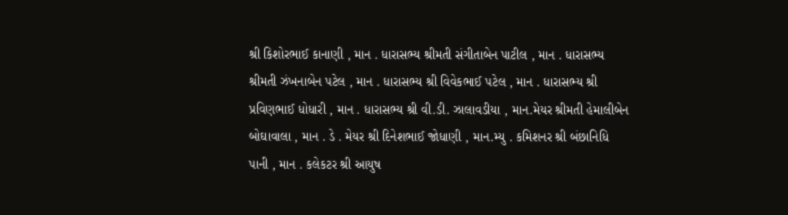શ્રી કિશોરભાઈ કાનાણી , માન . ધારાસભ્ય શ્રીમતી સંગીતાબેન પાટીલ , માન . ધારાસભ્ય શ્રીમતી ઝંખનાબેન પટેલ , માન . ધારાસભ્ય શ્રી વિવેકભાઈ પટેલ , માન . ધારાસભ્ય શ્રી પ્રવિણભાઈ ધોધારી , માન . ધારાસભ્ય શ્રી વી.ડી. ઝાલાવડીયા , માન.મેયર શ્રીમતી હેમાલીબેન બોઘાવાલા , માન . ડે . મેયર શ્રી દિનેશભાઈ જોધાણી , માન.મ્યુ . કમિશનર શ્રી બંછાનિધિ પાની , માન . કલેકટર શ્રી આયુષ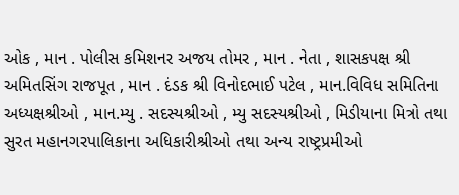ઓક , માન . પોલીસ કમિશનર અજય તોમર , માન . નેતા , શાસકપક્ષ શ્રી અમિતસિંગ રાજપૂત , માન . દંડક શ્રી વિનોદભાઈ પટેલ , માન.વિવિધ સમિતિના અધ્યક્ષશ્રીઓ , માન.મ્યુ . સદસ્યશ્રીઓ , મ્યુ સદસ્યશ્રીઓ , મિડીયાના મિત્રો તથા સુરત મહાનગરપાલિકાના અધિકારીશ્રીઓ તથા અન્ય રાષ્ટ્રપ્રમીઓ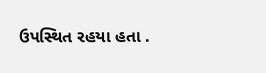ઉપસ્થિત રહયા હતા .